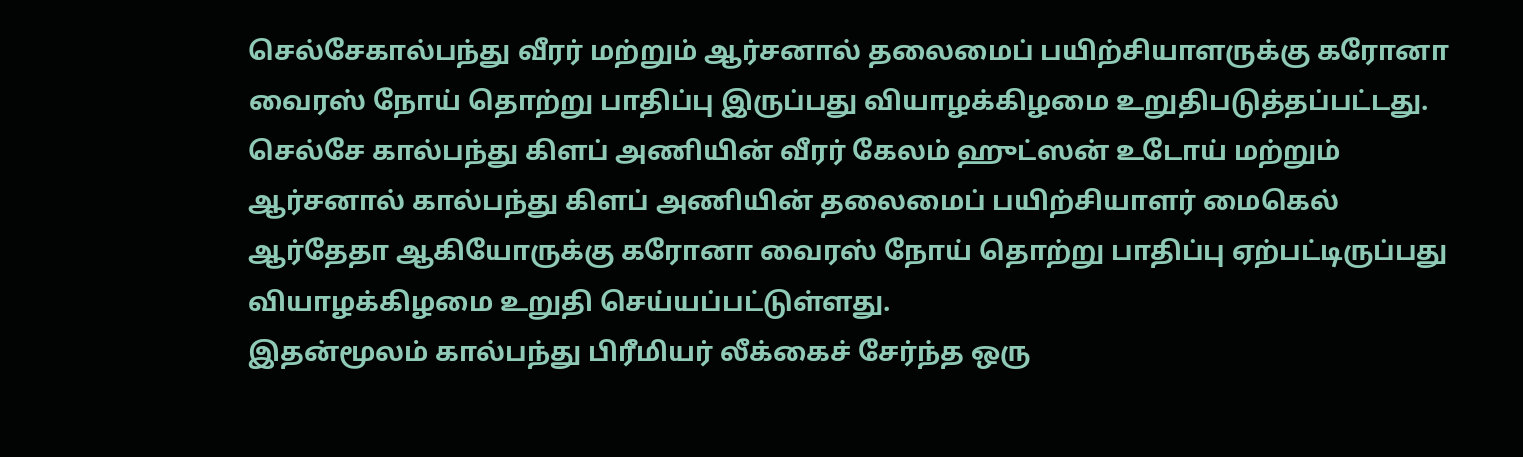செல்சேகால்பந்து வீரர் மற்றும் ஆர்சனால் தலைமைப் பயிற்சியாளருக்கு கரோனா வைரஸ் நோய் தொற்று பாதிப்பு இருப்பது வியாழக்கிழமை உறுதிபடுத்தப்பட்டது.
செல்சே கால்பந்து கிளப் அணியின் வீரர் கேலம் ஹுட்ஸன் உடோய் மற்றும் ஆர்சனால் கால்பந்து கிளப் அணியின் தலைமைப் பயிற்சியாளர் மைகெல் ஆர்தேதா ஆகியோருக்கு கரோனா வைரஸ் நோய் தொற்று பாதிப்பு ஏற்பட்டிருப்பது வியாழக்கிழமை உறுதி செய்யப்பட்டுள்ளது.
இதன்மூலம் கால்பந்து பிரீமியர் லீக்கைச் சேர்ந்த ஒரு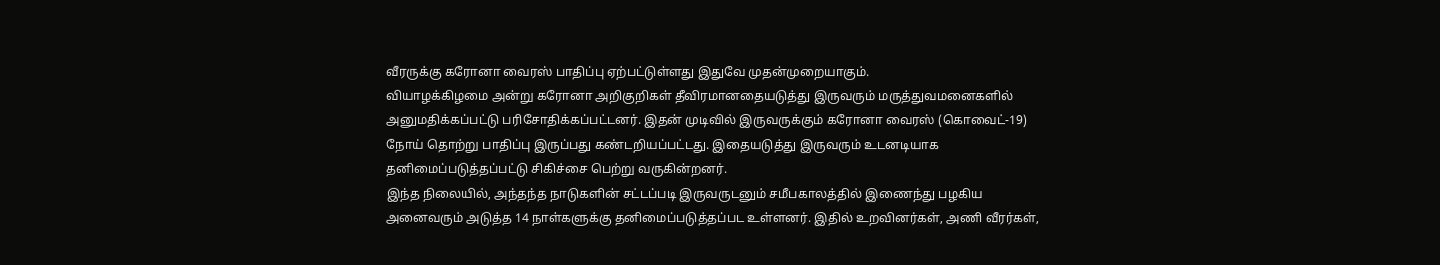வீரருக்கு கரோனா வைரஸ் பாதிப்பு ஏற்பட்டுள்ளது இதுவே முதன்முறையாகும்.
வியாழக்கிழமை அன்று கரோனா அறிகுறிகள் தீவிரமானதையடுத்து இருவரும் மருத்துவமனைகளில் அனுமதிக்கப்பட்டு பரிசோதிக்கப்பட்டனர். இதன் முடிவில் இருவருக்கும் கரோனா வைரஸ் (கொவைட்-19) நோய் தொற்று பாதிப்பு இருப்பது கண்டறியப்பட்டது. இதையடுத்து இருவரும் உடனடியாக தனிமைப்படுத்தப்பட்டு சிகிச்சை பெற்று வருகின்றனர்.
இந்த நிலையில், அந்தந்த நாடுகளின் சட்டப்படி இருவருடனும் சமீபகாலத்தில் இணைந்து பழகிய அனைவரும் அடுத்த 14 நாள்களுக்கு தனிமைப்படுத்தப்பட உள்ளனர். இதில் உறவினர்கள், அணி வீரர்கள்,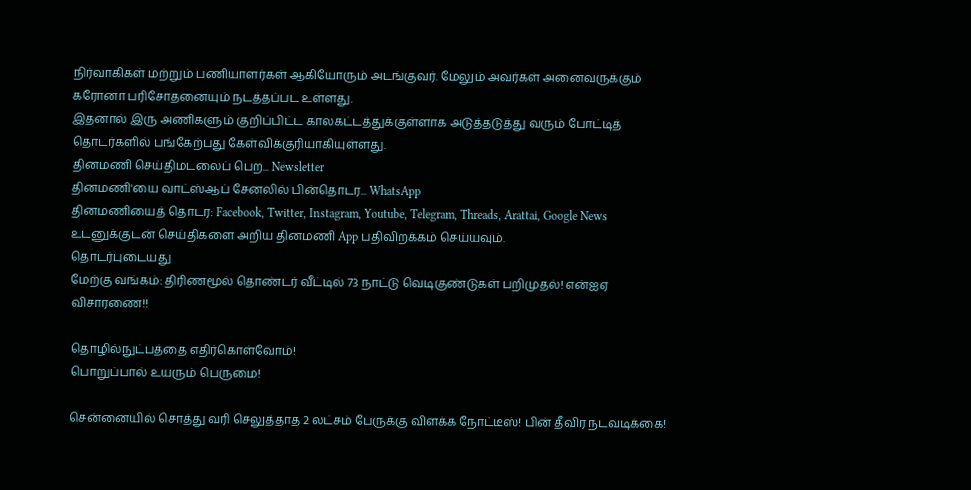நிர்வாகிகள் மற்றும் பணியாளர்கள் ஆகியோரும் அடங்குவர். மேலும் அவர்கள் அனைவருக்கும் கரோனா பரிசோதனையும் நடத்தப்பட உள்ளது.
இதனால் இரு அணிகளும் குறிப்பிட்ட காலகட்டத்துக்குள்ளாக அடுத்தடுத்து வரும் போட்டித் தொடர்களில் பங்கேற்பது கேள்விக்குரியாகியுள்ளது.
தினமணி செய்திமடலைப் பெற... Newsletter
தினமணி'யை வாட்ஸ்ஆப் சேனலில் பின்தொடர... WhatsApp
தினமணியைத் தொடர: Facebook, Twitter, Instagram, Youtube, Telegram, Threads, Arattai, Google News
உடனுக்குடன் செய்திகளை அறிய தினமணி App பதிவிறக்கம் செய்யவும்.
தொடர்புடையது
மேற்கு வங்கம்: திரிணமூல் தொண்டர் வீட்டில் 73 நாட்டு வெடிகுண்டுகள் பறிமுதல்! என்ஐஏ விசாரணை!!

தொழில்நுட்பத்தை எதிர்கொள்வோம்!
பொறுப்பால் உயரும் பெருமை!

சென்னையில் சொத்து வரி செலுத்தாத 2 லட்சம் பேருக்கு விளக்க நோட்டீஸ்! பின் தீவிர நடவடிக்கை!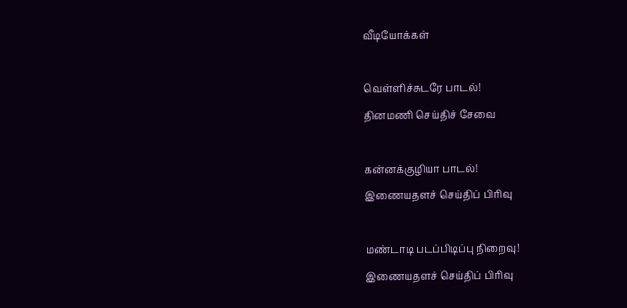வீடியோக்கள்

வெள்ளிச்சுடரே பாடல்!
தினமணி செய்திச் சேவை

கன்னக்குழியா பாடல்!
இணையதளச் செய்திப் பிரிவு

மண்டாடி படப்பிடிப்பு நிறைவு!
இணையதளச் செய்திப் பிரிவு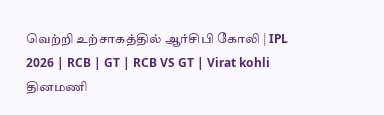வெற்றி உற்சாகத்தில் ஆர்சிபி கோலி | IPL 2026 | RCB | GT | RCB VS GT | Virat kohli
தினமணி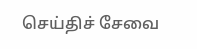செய்திச் சேவை